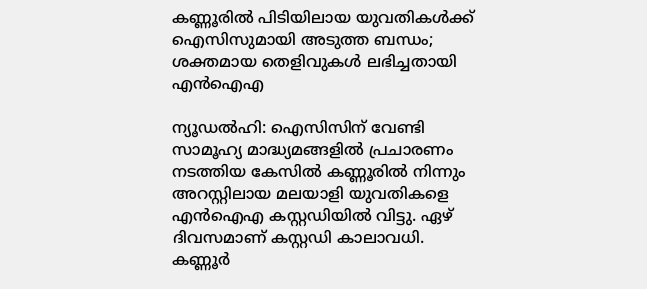കണ്ണൂരിൽ പിടിയിലായ യുവതികൾക്ക് ഐസിസുമായി അടുത്ത ബന്ധം; ശക്തമായ തെളിവുകൾ ലഭിച്ചതായി എൻഐഎ

ന്യൂഡൽഹി: ഐസിസിന് വേണ്ടി സാമൂഹ്യ മാദ്ധ്യമങ്ങളിൽ പ്രചാരണം നടത്തിയ കേസിൽ കണ്ണൂരിൽ നിന്നും അറസ്റ്റിലായ മലയാളി യുവതികളെ എൻഐഎ കസ്റ്റഡിയിൽ വിട്ടു. ഏഴ് ദിവസമാണ് കസ്റ്റഡി കാലാവധി. കണ്ണൂർ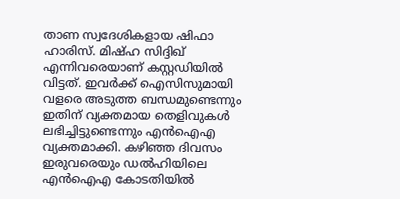താണ സ്വദേശികളായ ഷിഫാ ഹാരിസ്. മിഷ്ഹ സിദ്ദിഖ് എന്നിവരെയാണ് കസ്റ്റഡിയിൽ വിട്ടത്. ഇവർക്ക് ഐസിസുമായി വളരെ അടുത്ത ബന്ധമുണ്ടെന്നും ഇതിന് വ്യക്തമായ തെളിവുകൾ ലഭിച്ചിട്ടുണ്ടെന്നും എൻഐഎ വ്യക്തമാക്കി. കഴിഞ്ഞ ദിവസം ഇരുവരെയും ഡൽഹിയിലെ എൻഐഎ കോടതിയിൽ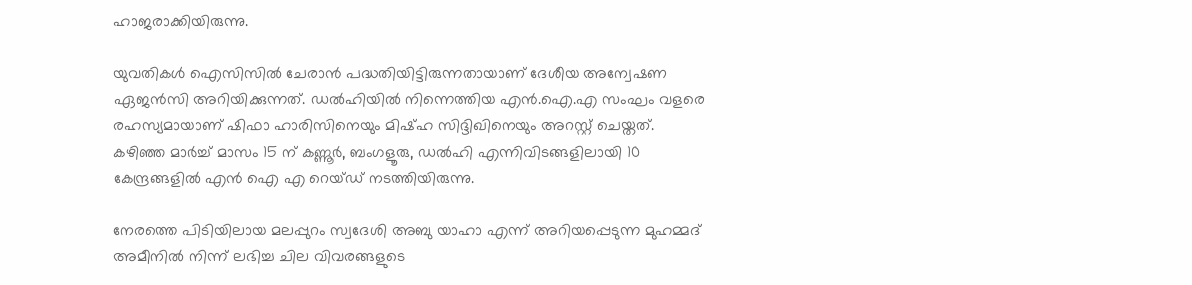ഹാജരാക്കിയിരുന്നു.

യുവതികൾ ഐസിസിൽ ചേരാൻ പദ്ധതിയിട്ടിരുന്നതായാണ് ദേശീയ അന്വേഷണ ഏജൻസി അറിയിക്കുന്നത്. ഡൽഹിയിൽ നിന്നെത്തിയ എൻ.ഐ.എ സംഘം വളരെ രഹസ്യമായാണ് ഷിഫാ ഹാരിസിനെയും മിഷ്ഹ സിദ്ദിഖിനെയും അറസ്റ്റ് ചെയ്തത്. കഴിഞ്ഞ മാർച്ച് മാസം 15 ന് കണ്ണൂർ, ബംഗളൂരു, ഡൽഹി എന്നിവിടങ്ങളിലായി 10 കേന്ദ്രങ്ങളിൽ എൻ ഐ എ റെയ്ഡ് നടത്തിയിരുന്നു.

നേരത്തെ പിടിയിലായ മലപ്പുറം സ്വദേശി അബു യാഹാ എന്ന് അറിയപ്പെടുന്ന മുഹമ്മദ് അമീനിൽ നിന്ന് ലഭിച്ച ചില വിവരങ്ങളുടെ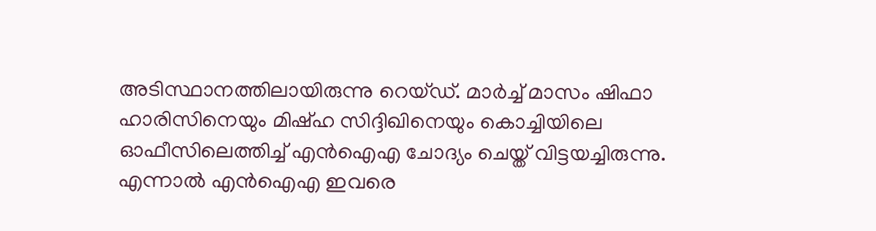അടിസ്ഥാനത്തിലായിരുന്നു റെയ്ഡ്. മാർച്ച് മാസം ഷിഫാ ഹാരിസിനെയും മിഷ്ഹ സിദ്ദിഖിനെയും കൊച്ചിയിലെ ഓഫീസിലെത്തിച്ച് എൻഐഎ ചോദ്യം ചെയ്ത് വിട്ടയച്ചിരുന്നു. എന്നാൽ എൻഐഎ ഇവരെ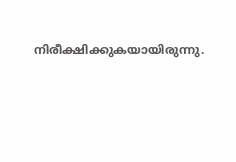നിരീക്ഷിക്കുകയായിരുന്നു.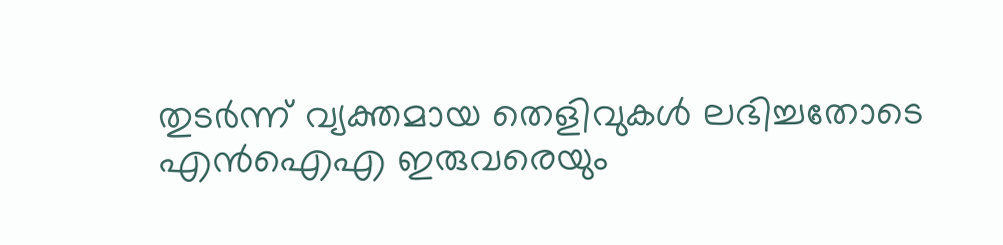തുടർന്ന് വ്യക്തമായ തെളിവുകൾ ലഭിച്ചതോടെ എൻഐഎ ഇരുവരെയും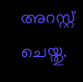അറസ്റ്റ് ചെയ്തു.